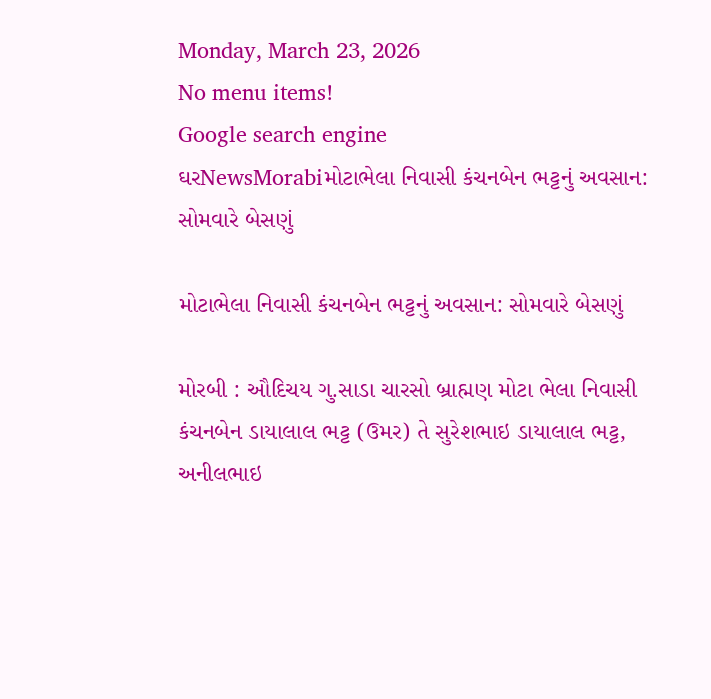Monday, March 23, 2026
No menu items!
Google search engine
ઘરNewsMorabiમોટાભેલા નિવાસી કંચનબેન ભટ્ટનું અવસાન: સોમવારે બેસણું

મોટાભેલા નિવાસી કંચનબેન ભટ્ટનું અવસાન: સોમવારે બેસણું

મોરબી : ઔદિચય ગુ.સાડા ચારસો બ્રાહ્મણ મોટા ભેલા નિવાસી કંચનબેન ડાયાલાલ ભટ્ટ (ઉમર) તે સુરેશભાઇ ડાયાલાલ ભટ્ટ, અનીલભાઇ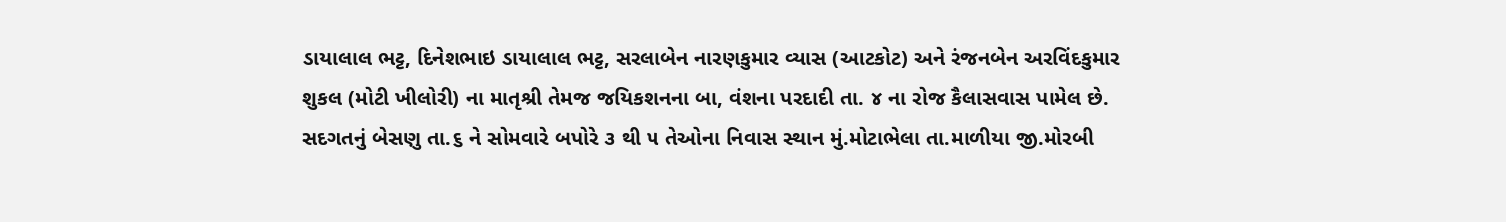ડાયાલાલ ભટ્ટ, દિનેશભાઇ ડાયાલાલ ભટ્ટ, સરલાબેન નારણકુમાર વ્યાસ (આટકોટ) અને રંજનબેન અરવિંદકુમાર શુકલ (મોટી ખીલોરી) ના માતૃશ્રી તેમજ જયિકશનના બા, વંશના પરદાદી તા. ૪ ના રોજ કૈલાસવાસ પામેલ છે. સદગતનું બેસણુ તા.૬ ને સોમવારે બપોરે ૩ થી ૫ તેઓના નિવાસ સ્થાન મું.મોટાભેલા તા.માળીયા જી.મોરબી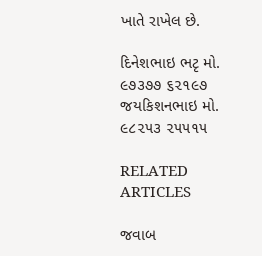ખાતે રાખેલ છે.

દિનેશભાઇ ભટૃ મો. ૯૭૩૭૭ ૬૨૧૯૭
જયકિશનભાઇ મો. ૯૮૨૫૩ ૨૫૫૧૫

RELATED ARTICLES

જવાબ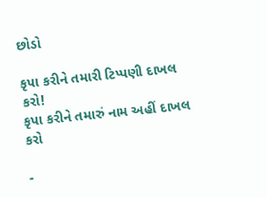છોડો

કૃપા કરીને તમારી ટિપ્પણી દાખલ કરો!
કૃપા કરીને તમારું નામ અહીં દાખલ કરો

-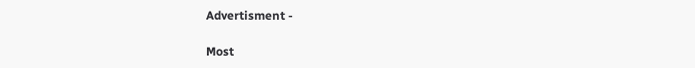Advertisment -

Most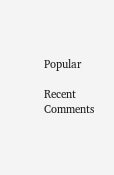Popular

Recent Comments